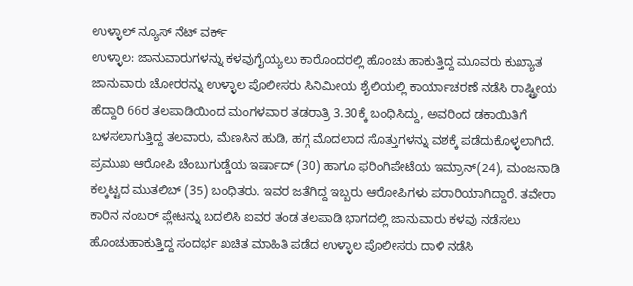ಉಳ್ಳಾಲ್ ನ್ಯೂಸ್ ನೆಟ್ ವರ್ಕ್
ಉಳ್ಳಾಲ: ಜಾನುವಾರುಗಳನ್ನು ಕಳವುಗೈಯ್ಯಲು ಕಾರೊಂದರಲ್ಲಿ ಹೊಂಚು ಹಾಕುತ್ತಿದ್ದ ಮೂವರು ಕುಖ್ಯಾತ ಜಾನುವಾರು ಚೋರರನ್ನು ಉಳ್ಳಾಲ ಪೊಲೀಸರು ಸಿನಿಮೀಯ ಶೈಲಿಯಲ್ಲಿ ಕಾರ್ಯಾಚರಣೆ ನಡೆಸಿ ರಾಷ್ಟ್ರೀಯ ಹೆದ್ದಾರಿ 66ರ ತಲಪಾಡಿಯಿಂದ ಮಂಗಳವಾರ ತಡರಾತ್ರಿ 3.30ಕ್ಕೆ ಬಂಧಿಸಿದ್ದು, ಅವರಿಂದ ಡಕಾಯಿತಿಗೆ ಬಳಸಲಾಗುತ್ತಿದ್ದ ತಲವಾರು, ಮೆಣಸಿನ ಹುಡಿ, ಹಗ್ಗ ಮೊದಲಾದ ಸೊತ್ತುಗಳನ್ನು ವಶಕ್ಕೆ ಪಡೆದುಕೊಳ್ಳಲಾಗಿದೆ.
ಪ್ರಮುಖ ಆರೋಪಿ ಚೆಂಬುಗುಡ್ಡೆಯ ಇರ್ಷಾದ್ (30) ಹಾಗೂ ಫರಿಂಗಿಪೇಟೆಯ ಇಮ್ರಾನ್(24), ಮಂಜನಾಡಿ ಕಲ್ಕಟ್ಟದ ಮುತಲಿಬ್ (35) ಬಂಧಿತರು. ಇವರ ಜತೆಗಿದ್ದ ಇಬ್ಬರು ಆರೋಪಿಗಳು ಪರಾರಿಯಾಗಿದ್ದಾರೆ. ತವೇರಾ ಕಾರಿನ ನಂಬರ್ ಪ್ಲೇಟನ್ನು ಬದಲಿಸಿ ಐವರ ತಂಡ ತಲಪಾಡಿ ಭಾಗದಲ್ಲಿ ಜಾನುವಾರು ಕಳವು ನಡೆಸಲು ಹೊಂಚುಹಾಕುತ್ತಿದ್ದ ಸಂದರ್ಭ ಖಚಿತ ಮಾಹಿತಿ ಪಡೆದ ಉಳ್ಳಾಲ ಪೊಲೀಸರು ದಾಳಿ ನಡೆಸಿ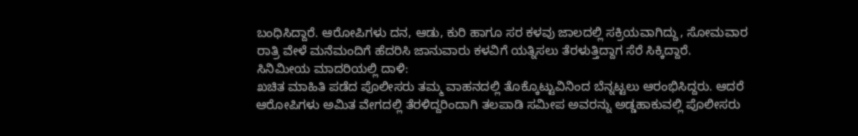ಬಂಧಿಸಿದ್ದಾರೆ. ಆರೋಪಿಗಳು ದನ, ಆಡು, ಕುರಿ ಹಾಗೂ ಸರ ಕಳವು ಜಾಲದಲ್ಲಿ ಸಕ್ರಿಯವಾಗಿದ್ದು, ಸೋಮವಾರ ರಾತ್ರಿ ವೇಳೆ ಮನೆಮಂದಿಗೆ ಹೆದರಿಸಿ ಜಾನುವಾರು ಕಳವಿಗೆ ಯತ್ನಿಸಲು ತೆರಳುತ್ತಿದ್ದಾಗ ಸೆರೆ ಸಿಕ್ಕಿದ್ದಾರೆ.
ಸಿನಿಮೀಯ ಮಾದರಿಯಲ್ಲಿ ದಾಳಿ:
ಖಚಿತ ಮಾಹಿತಿ ಪಡೆದ ಪೊಲೀಸರು ತಮ್ಮ ವಾಹನದಲ್ಲಿ ತೊಕ್ಕೊಟ್ಟುವಿನಿಂದ ಬೆನ್ನಟ್ಟಲು ಆರಂಭಿಸಿದ್ದರು. ಆದರೆ ಆರೋಪಿಗಳು ಅಮಿತ ವೇಗದಲ್ಲಿ ತೆರಳಿದ್ದರಿಂದಾಗಿ ತಲಪಾಡಿ ಸಮೀಪ ಅವರನ್ನು ಅಡ್ಡಹಾಕುವಲ್ಲಿ ಪೊಲೀಸರು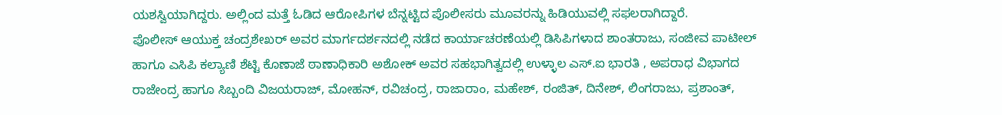ಯಶಸ್ವಿಯಾಗಿದ್ದರು. ಅಲ್ಲಿಂದ ಮತ್ತೆ ಓಡಿದ ಆರೋಪಿಗಳ ಬೆನ್ನಟ್ಟಿದ ಪೊಲೀಸರು ಮೂವರನ್ನು ಹಿಡಿಯುವಲ್ಲಿ ಸಫಲರಾಗಿದ್ದಾರೆ.
ಪೊಲೀಸ್ ಆಯುಕ್ತ ಚಂದ್ರಶೇಖರ್ ಅವರ ಮಾರ್ಗದರ್ಶನದಲ್ಲಿ ನಡೆದ ಕಾರ್ಯಾಚರಣೆಯಲ್ಲಿ ಡಿಸಿಪಿಗಳಾದ ಶಾಂತರಾಜು, ಸಂಜೀವ ಪಾಟೀಲ್ ಹಾಗೂ ಎಸಿಪಿ ಕಲ್ಯಾಣಿ ಶೆಟ್ಟಿ ಕೊಣಾಜೆ ಠಾಣಾಧಿಕಾರಿ ಅಶೋಕ್ ಅವರ ಸಹಭಾಗಿತ್ವದಲ್ಲಿ ಉಳ್ಳಾಲ ಎಸ್.ಐ ಭಾರತಿ , ಅಪರಾಧ ವಿಭಾಗದ ರಾಜೇಂದ್ರ ಹಾಗೂ ಸಿಬ್ಬಂದಿ ವಿಜಯರಾಜ್, ಮೋಹನ್, ರವಿಚಂದ್ರ, ರಾಜಾರಾಂ, ಮಹೇಶ್, ರಂಜಿತ್, ದಿನೇಶ್, ಲಿಂಗರಾಜು, ಪ್ರಶಾಂತ್,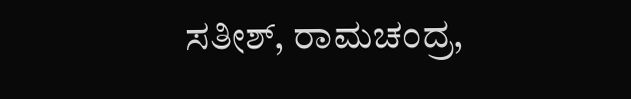ಸತೀಶ್, ರಾಮಚಂದ್ರ,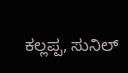ಕಲ್ಲಪ್ಪ, ಸುನಿಲ್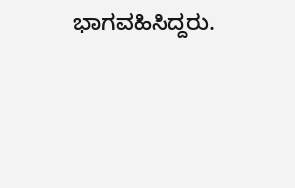ಭಾಗವಹಿಸಿದ್ದರು.